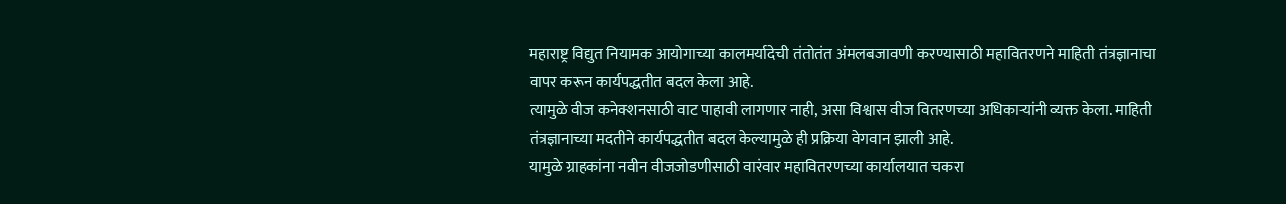महाराष्ट्र विद्युत नियामक आयोगाच्या कालमर्यादेची तंतोतंत अंमलबजावणी करण्यासाठी महावितरणने माहिती तंत्रज्ञानाचा वापर करून कार्यपद्धतीत बदल केला आहे.
त्यामुळे वीज कनेक्शनसाठी वाट पाहावी लागणार नाही, असा विश्वास वीज वितरणच्या अधिकाऱ्यांनी व्यक्त केला. माहिती तंत्रज्ञानाच्या मदतीने कार्यपद्धतीत बदल केल्यामुळे ही प्रक्रिया वेगवान झाली आहे.
यामुळे ग्राहकांना नवीन वीजजोडणीसाठी वारंवार महावितरणच्या कार्यालयात चकरा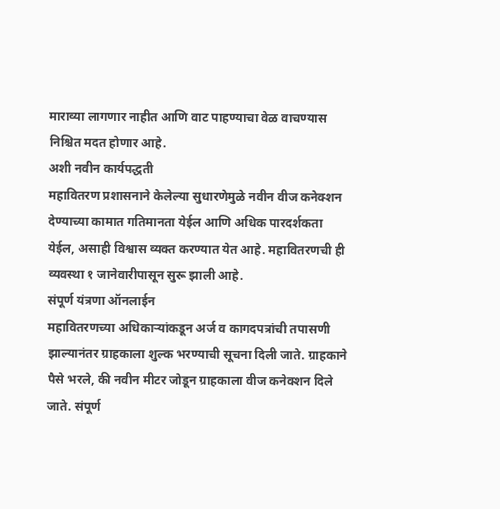माराव्या लागणार नाहीत आणि वाट पाहण्याचा वेळ वाचण्यास निश्चित मदत होणार आहे.
अशी नवीन कार्यपद्धती
महावितरण प्रशासनाने केलेल्या सुधारणेमुळे नवीन वीज कनेक्शन देण्याच्या कामात गतिमानता येईल आणि अधिक पारदर्शकता येईल, असाही विश्वास व्यक्त करण्यात येत आहे. महावितरणची ही व्यवस्था १ जानेवारीपासून सुरू झाली आहे.
संपूर्ण यंत्रणा ऑनलाईन
महावितरणच्या अधिकाऱ्यांकडून अर्ज व कागदपत्रांची तपासणी झाल्यानंतर ग्राहकाला शुल्क भरण्याची सूचना दिली जाते. ग्राहकाने पैसे भरले, की नवीन मीटर जोडून ग्राहकाला वीज कनेक्शन दिले जाते. संपूर्ण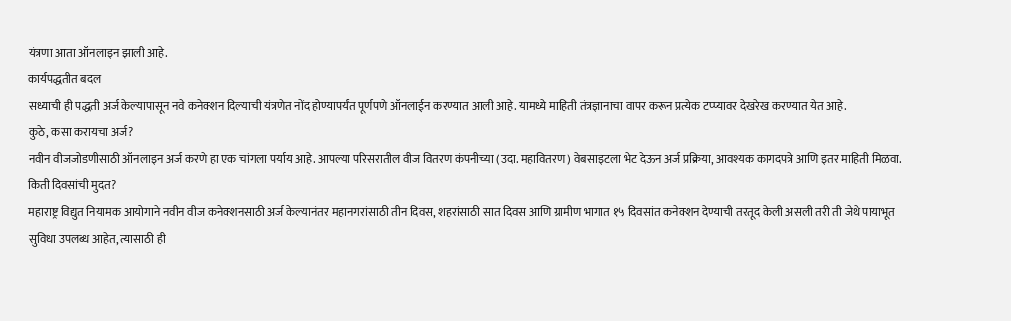यंत्रणा आता ऑनलाइन झाली आहे.
कार्यपद्धतीत बदल
सध्याची ही पद्धती अर्ज केल्यापासून नवे कनेक्शन दिल्याची यंत्रणेत नोंद होण्यापर्यंत पूर्णपणे ऑनलाईन करण्यात आली आहे. यामध्ये माहिती तंत्रज्ञानाचा वापर करून प्रत्येक टप्प्यावर देखरेख करण्यात येत आहे.
कुठे, कसा करायचा अर्ज?
नवीन वीजजोडणीसाठी ऑनलाइन अर्ज करणे हा एक चांगला पर्याय आहे. आपल्या परिसरातील वीज वितरण कंपनीच्या (उदा. महावितरण) वेबसाइटला भेट देऊन अर्ज प्रक्रिया, आवश्यक कागदपत्रे आणि इतर माहिती मिळवा.
किती दिवसांची मुदत?
महाराष्ट्र विद्युत नियामक आयोगाने नवीन वीज कनेक्शनसाठी अर्ज केल्यानंतर महानगरांसाठी तीन दिवस, शहरांसाठी सात दिवस आणि ग्रामीण भागात १५ दिवसांत कनेक्शन देण्याची तरतूद केली असली तरी ती जेथे पायाभूत सुविधा उपलब्ध आहेत, त्यासाठी ही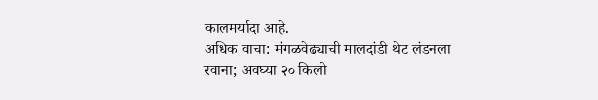कालमर्यादा आहे.
अधिक वाचा: मंगळवेढ्याची मालदांडी थेट लंडनला रवाना; अवघ्या २० किलो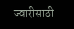ज्वारीसाठी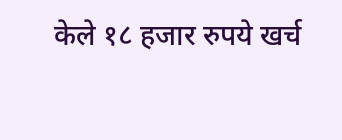केले १८ हजार रुपये खर्च